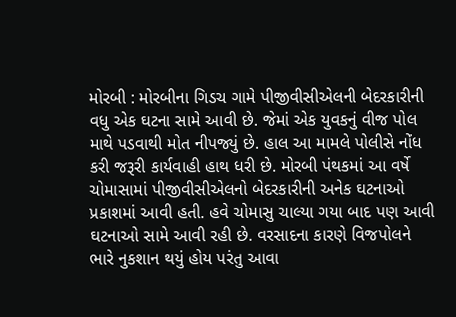મોરબી : મોરબીના ગિડચ ગામે પીજીવીસીએલની બેદરકારીની વધુ એક ઘટના સામે આવી છે. જેમાં એક યુવકનું વીજ પોલ માથે પડવાથી મોત નીપજ્યું છે. હાલ આ મામલે પોલીસે નોંધ કરી જરૂરી કાર્યવાહી હાથ ધરી છે. મોરબી પંથકમાં આ વર્ષે ચોમાસામાં પીજીવીસીએલનો બેદરકારીની અનેક ઘટનાઓ પ્રકાશમાં આવી હતી. હવે ચોમાસુ ચાલ્યા ગયા બાદ પણ આવી ઘટનાઓ સામે આવી રહી છે. વરસાદના કારણે વિજપોલને ભારે નુકશાન થયું હોય પરંતુ આવા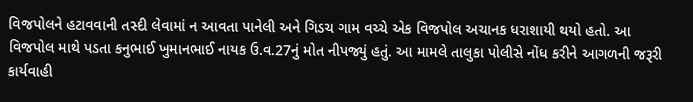વિજપોલને હટાવવાની તસ્દી લેવામાં ન આવતા પાનેલી અને ગિડચ ગામ વચ્ચે એક વિજપોલ અચાનક ધરાશાયી થયો હતો. આ વિજપોલ માથે પડતા કનુભાઈ ખુમાનભાઈ નાયક ઉ.વ.27નું મોત નીપજ્યું હતું. આ મામલે તાલુકા પોલીસે નોંધ કરીને આગળની જરૂરી કાર્યવાહી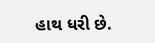હાથ ધરી છે.